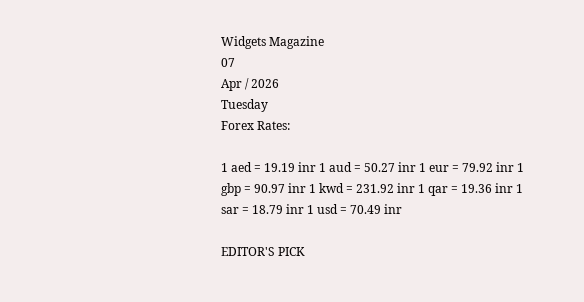Widgets Magazine
07
Apr / 2026
Tuesday
Forex Rates:

1 aed = 19.19 inr 1 aud = 50.27 inr 1 eur = 79.92 inr 1 gbp = 90.97 inr 1 kwd = 231.92 inr 1 qar = 19.36 inr 1 sar = 18.79 inr 1 usd = 70.49 inr

EDITOR'S PICK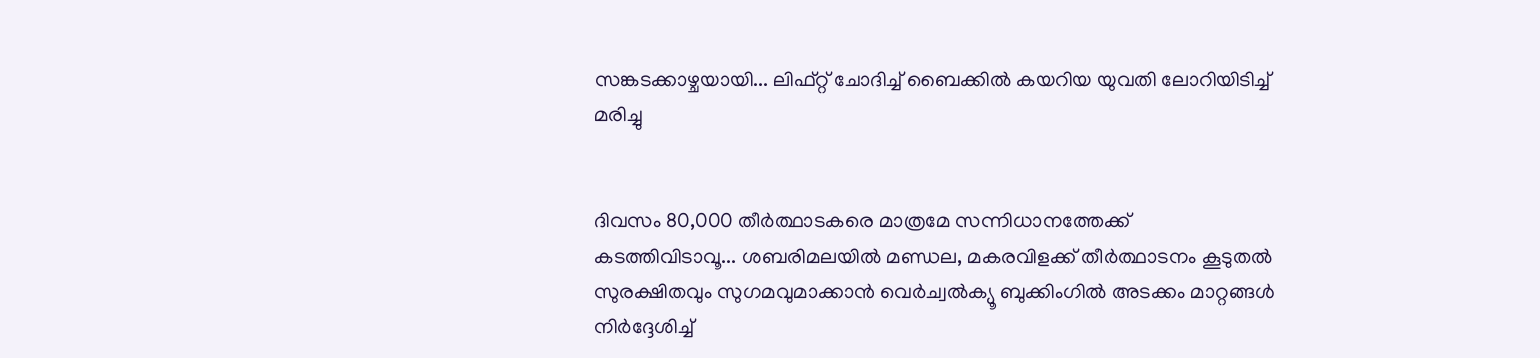സങ്കടക്കാഴ്ചയായി... ലിഫ്റ്റ് ചോദിച്ച് ബൈക്കിൽ കയറിയ യുവതി ലോറിയിടിച്ച് മരിച്ചു


ദിവസം 80,000 തീർത്ഥാടകരെ മാത്രമേ സന്നിധാനത്തേക്ക് കടത്തിവിടാവൂ... ശബരിമലയിൽ മണ്ഡല, മകരവിളക്ക് തീർത്ഥാടനം കൂടുതൽ സുരക്ഷിതവും സുഗമവുമാക്കാൻ വെർച്വൽക്യൂ ബുക്കിംഗിൽ അടക്കം മാറ്റങ്ങൾ നിർദ്ദേശിച്ച്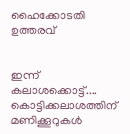ഹൈക്കോടതി ഉത്തരവ്


ഇന്ന് കലാശക്കൊട്ട്.... കൊട്ടിക്കലാശത്തിന് മണിക്കൂറുകൾ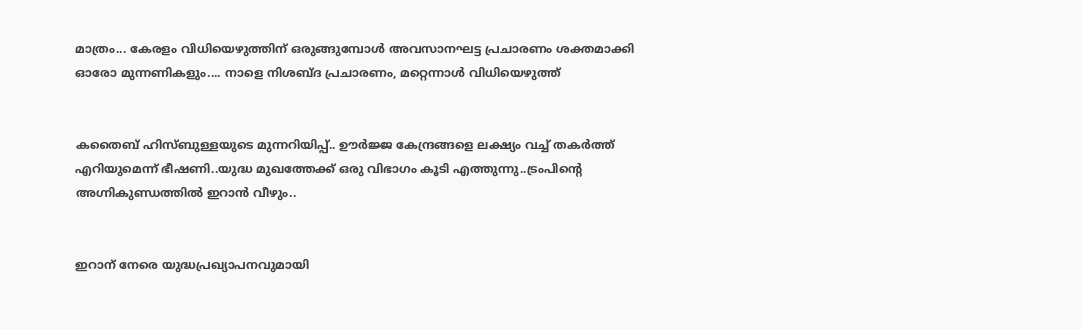മാത്രം... കേരളം വിധിയെഴുത്തിന് ഒരുങ്ങുമ്പോൾ അവസാനഘട്ട പ്രചാരണം ശക്തമാക്കി ഓരോ മുന്നണികളും.... നാളെ നിശബ്ദ പ്രചാരണം, മറ്റെന്നാൾ വിധിയെ‌ഴുത്ത്


കതൈബ് ഹിസ്ബുള്ളയുടെ മുന്നറിയിപ്പ്.. ഊര്‍ജ്ജ കേന്ദ്രങ്ങളെ ലക്ഷ്യം വച്ച് തകർത്ത് എറിയുമെന്ന് ഭീഷണി..യുദ്ധ മുഖത്തേക്ക് ഒരു വിഭാഗം കൂടി എത്തുന്നു..ട്രംപിന്റെ അഗ്നികുണ്ഡത്തിൽ ഇറാൻ വീഴും..


ഇറാന് നേരെ യുദ്ധപ്രഖ്യാപനവുമായി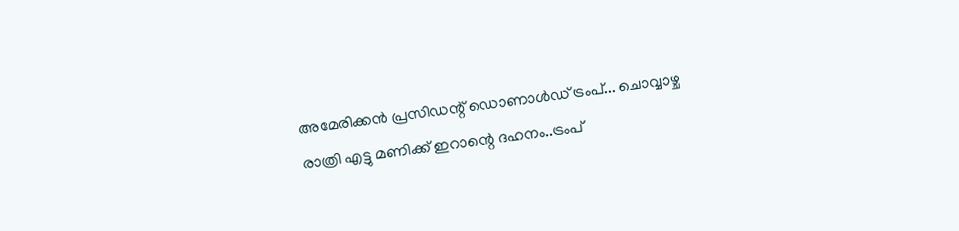അമേരിക്കന്‍ പ്രസിഡന്റ് ഡൊണാള്‍ഡ് ട്രംപ്... ചൊവ്വാഴ്ച രാത്രി എട്ടു മണിക്ക് ഇറാന്റെ ദഹനം..ട്രംപ്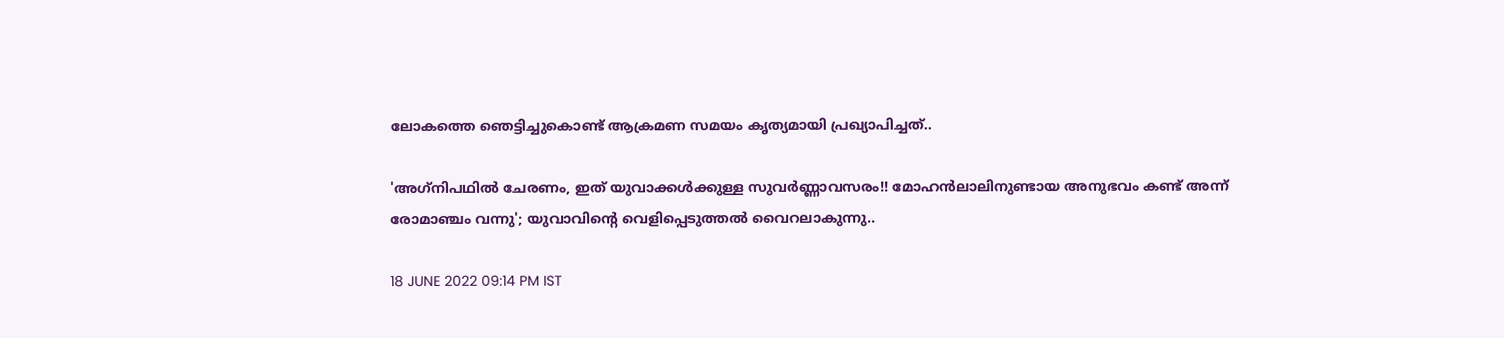ലോകത്തെ ഞെട്ടിച്ചുകൊണ്ട് ആക്രമണ സമയം കൃത്യമായി പ്രഖ്യാപിച്ചത്..

'അഗ്‌നിപഥില്‍ ചേരണം, ഇത് യുവാക്കള്‍ക്കുള്ള സുവര്‍ണ്ണാവസരം!! മോഹന്‍ലാലിനുണ്ടായ അനുഭവം കണ്ട് അന്ന് രോമാഞ്ചം വന്നു'; യുവാവിന്റെ വെളിപ്പെടുത്തല്‍ വൈറലാകുന്നു..

18 JUNE 2022 09:14 PM IST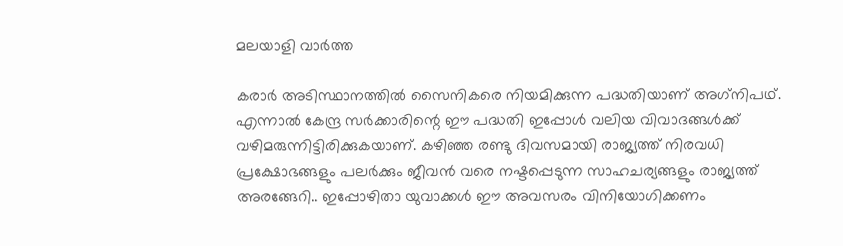മലയാളി വാര്‍ത്ത

കരാര്‍ അടിസ്ഥാനത്തില്‍ സൈനികരെ നിയമിക്കുന്ന പദ്ധതിയാണ് അഗ്‌നിപഥ്. എന്നാല്‍ കേന്ദ്ര സര്‍ക്കാരിന്റെ ഈ പദ്ധതി ഇപ്പോള്‍ വലിയ വിവാദങ്ങള്‍ക്ക് വഴിമരുന്നിട്ടിരിക്കുകയാണ്. കഴിഞ്ഞ രണ്ടു ദിവസമായി രാജ്യത്ത് നിരവധി പ്രക്ഷോഭങ്ങളും പലര്‍ക്കും ജീവന്‍ വരെ നഷ്ടപ്പെടുന്ന സാഹചര്യങ്ങളും രാജ്യത്ത് അരങ്ങേറി.. ഇപ്പോഴിതാ യുവാക്കള്‍ ഈ അവസരം വിനിയോഗിക്കണം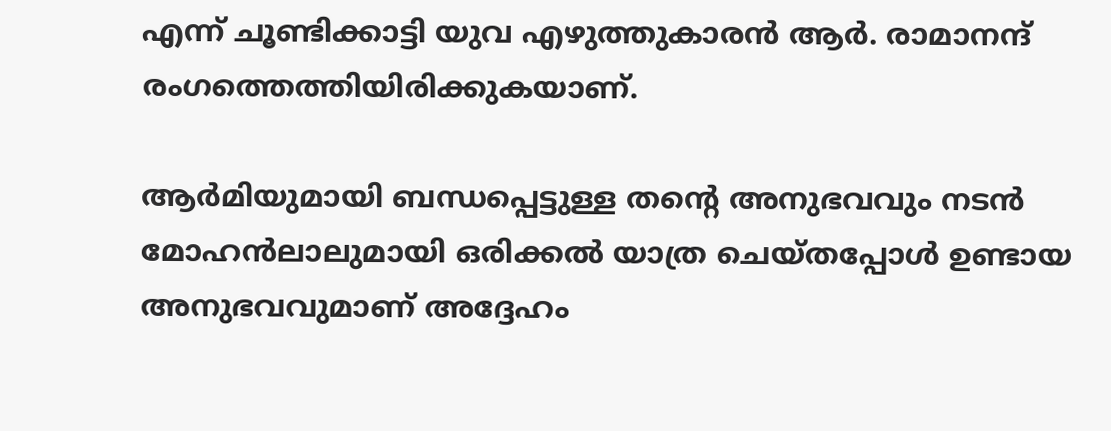എന്ന് ചൂണ്ടിക്കാട്ടി യുവ എഴുത്തുകാരന്‍ ആര്‍. രാമാനന്ദ് രംഗത്തെത്തിയിരിക്കുകയാണ്.

ആര്‍മിയുമായി ബന്ധപ്പെട്ടുള്ള തന്റെ അനുഭവവും നടന്‍ മോഹന്‍ലാലുമായി ഒരിക്കല്‍ യാത്ര ചെയ്തപ്പോള്‍ ഉണ്ടായ അനുഭവവുമാണ് അദ്ദേഹം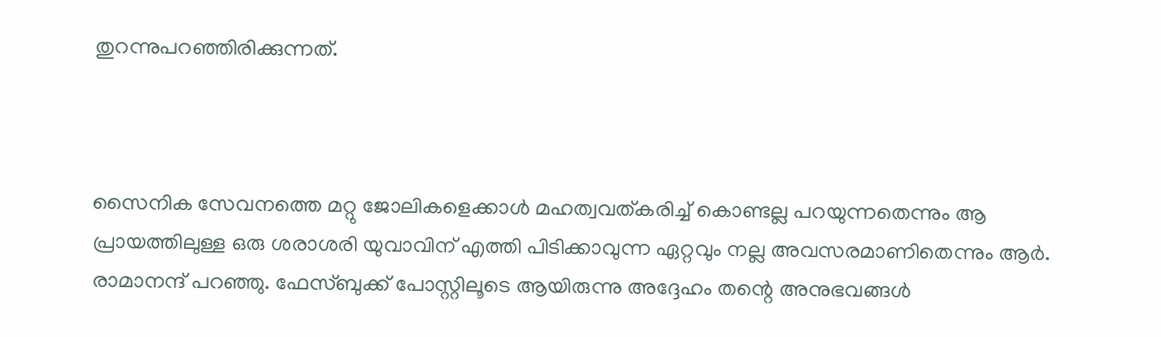തുറന്നുപറഞ്ഞിരിക്കുന്നത്.



സൈനിക സേവനത്തെ മറ്റു ജോലികളെക്കാള്‍ മഹത്വവത്കരിച്ച് കൊണ്ടല്ല പറയുന്നതെന്നും ആ പ്രായത്തിലുള്ള ഒരു ശരാശരി യുവാവിന് എത്തി പിടിക്കാവുന്ന ഏറ്റവും നല്ല അവസരമാണിതെന്നും ആര്‍. രാമാനന്ദ് പറഞ്ഞു. ഫേസ്ബുക്ക് പോസ്റ്റിലൂടെ ആയിരുന്നു അദ്ദേഹം തന്റെ അനുഭവങ്ങള്‍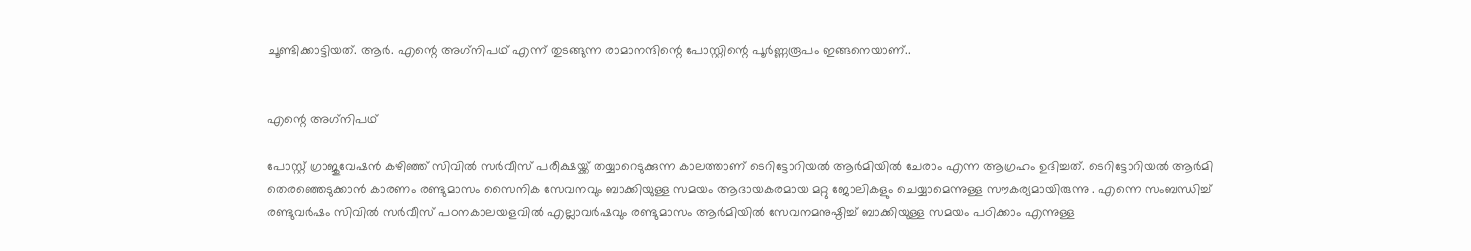ചൂണ്ടിക്കാട്ടിയത്. ആര്‍. എന്റെ അഗ്‌നിപഥ് എന്ന് തുടങ്ങുന്ന രാമാനന്ദിന്റെ പോസ്റ്റിന്റെ പൂര്‍ണ്ണരൂപം ഇങ്ങനെയാണ്..


എന്റെ അഗ്‌നിപഥ്

പോസ്റ്റ് ഗ്രാജുവേഷന്‍ കഴിഞ്ഞ് സിവില്‍ സര്‍വീസ് പരീക്ഷയ്ക്ക് തയ്യാറെടുക്കുന്ന കാലത്താണ് ടെറിട്ടോറിയല്‍ ആര്‍മിയില്‍ ചേരാം എന്ന ആഗ്രഹം ഉദിച്ചത്. ടെറിട്ടോറിയല്‍ ആര്‍മി തെരഞ്ഞെടുക്കാന്‍ കാരണം രണ്ടുമാസം സൈനിക സേവനവും ബാക്കിയുള്ള സമയം ആദായകരമായ മറ്റു ജോലികളും ചെയ്യാമെന്നുള്ള സൗകര്യമായിരുന്നു . എന്നെ സംബന്ധിച്ച് രണ്ടുവര്‍ഷം സിവില്‍ സര്‍വീസ് പഠനകാലയളവില്‍ എല്ലാവര്‍ഷവും രണ്ടുമാസം ആര്‍മിയില്‍ സേവനമനുഷ്ഠിച്ച് ബാക്കിയുള്ള സമയം പഠിക്കാം എന്നുള്ള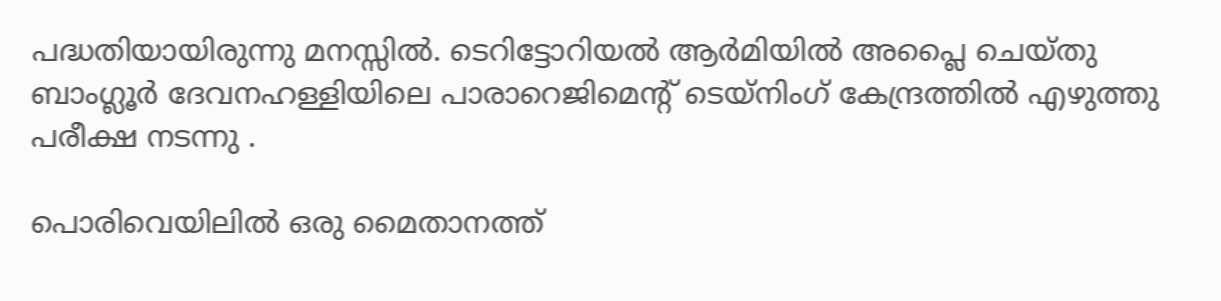പദ്ധതിയായിരുന്നു മനസ്സില്‍. ടെറിട്ടോറിയല്‍ ആര്‍മിയില്‍ അപ്ലൈ ചെയ്തു ബാംഗ്ലൂര്‍ ദേവനഹള്ളിയിലെ പാരാറെജിമെന്റ് ടെയ്‌നിംഗ് കേന്ദ്രത്തില്‍ എഴുത്തു പരീക്ഷ നടന്നു .

പൊരിവെയിലില്‍ ഒരു മൈതാനത്ത്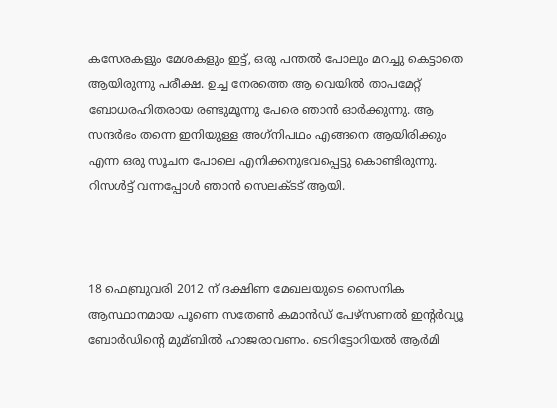കസേരകളും മേശകളും ഇട്ട്, ഒരു പന്തല്‍ പോലും മറച്ചു കെട്ടാതെ ആയിരുന്നു പരീക്ഷ. ഉച്ച നേരത്തെ ആ വെയില്‍ താപമേറ്റ് ബോധരഹിതരായ രണ്ടുമൂന്നു പേരെ ഞാന്‍ ഓര്‍ക്കുന്നു. ആ സന്ദര്‍ഭം തന്നെ ഇനിയുള്ള അഗ്‌നിപഥം എങ്ങനെ ആയിരിക്കും എന്ന ഒരു സൂചന പോലെ എനിക്കനുഭവപ്പെട്ടു കൊണ്ടിരുന്നു. റിസള്‍ട്ട് വന്നപ്പോള്‍ ഞാന്‍ സെലക്ടട് ആയി.



18 ഫെബ്രുവരി 2012 ന് ദക്ഷിണ മേഖലയുടെ സൈനിക ആസ്ഥാനമായ പൂണെ സതേണ്‍ കമാന്‍ഡ് പേഴ്‌സണല്‍ ഇന്റര്‍വ്യൂ ബോര്‍ഡിന്റെ മുമ്ബില്‍ ഹാജരാവണം. ടെറിട്ടോറിയല്‍ ആര്‍മി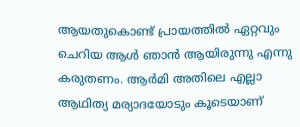ആയതുകൊണ്ട് പ്രായത്തില്‍ ഏറ്റവും ചെറിയ ആള്‍ ഞാന്‍ ആയിരുന്നു എന്നു കരുതണം. ആര്‍മി അതിലെ എല്ലാ ആഥിത്യ മര്യാദയോടും കൂടെയാണ്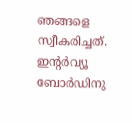ഞങ്ങളെ സ്വീകരിച്ചത്. ഇന്റര്‍വ്യൂ ബോര്‍ഡിനു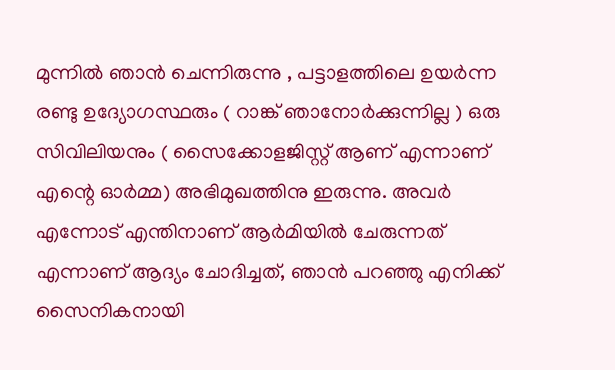മുന്നില്‍ ഞാന്‍ ചെന്നിരുന്നു , പട്ടാളത്തിലെ ഉയര്‍ന്ന രണ്ടു ഉദ്യോഗസ്ഥരും ( റാങ്ക് ഞാനോര്‍ക്കുന്നില്ല ) ഒരു സിവിലിയനും ( സൈക്കോളജിസ്റ്റ് ആണ് എന്നാണ് എന്റെ ഓര്‍മ്മ) അഭിമുഖത്തിനു ഇരുന്നു. അവര്‍ എന്നോട് എന്തിനാണ് ആര്‍മിയില്‍ ചേരുന്നത് എന്നാണ് ആദ്യം ചോദിച്ചത്, ഞാന്‍ പറഞ്ഞു എനിക്ക് സൈനികനായി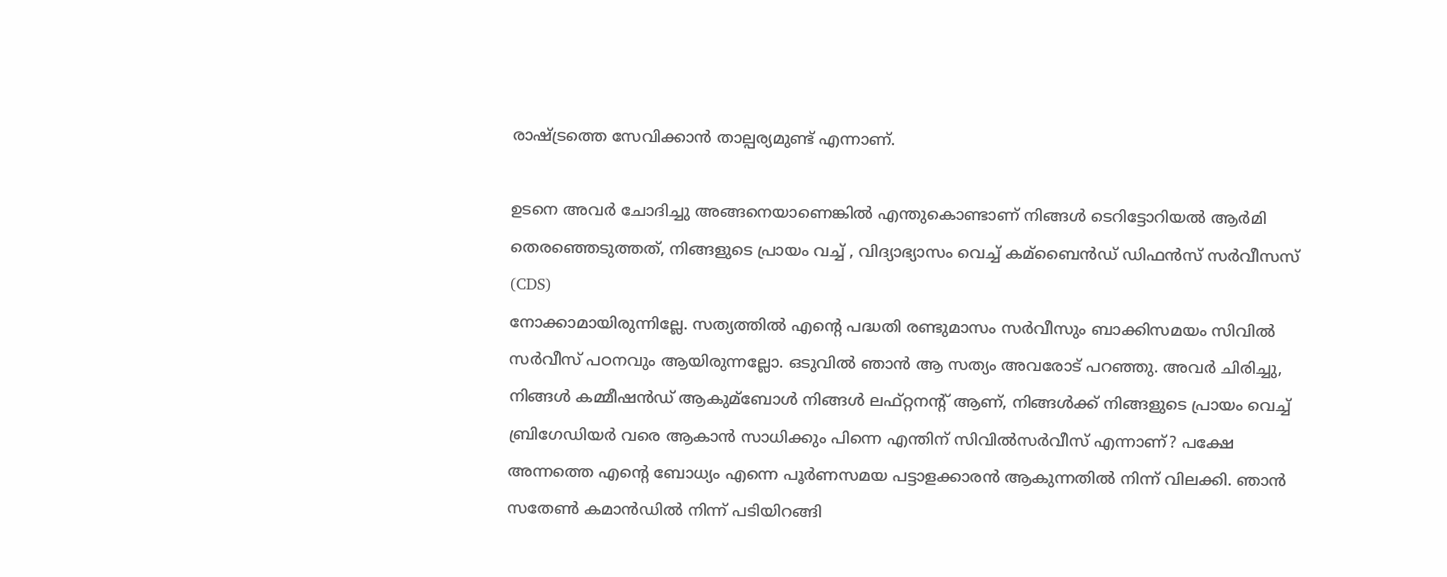രാഷ്ട്രത്തെ സേവിക്കാന്‍ താല്പര്യമുണ്ട് എന്നാണ്.

ഉടനെ അവര്‍ ചോദിച്ചു അങ്ങനെയാണെങ്കില്‍ എന്തുകൊണ്ടാണ് നിങ്ങള്‍ ടെറിട്ടോറിയല്‍ ആര്‍മി തെരഞ്ഞെടുത്തത്, നിങ്ങളുടെ പ്രായം വച്ച് , വിദ്യാഭ്യാസം വെച്ച് കമ്‌ബൈന്‍ഡ് ഡിഫന്‍സ് സര്‍വീസസ് (CDS)
നോക്കാമായിരുന്നില്ലേ. സത്യത്തില്‍ എന്റെ പദ്ധതി രണ്ടുമാസം സര്‍വീസും ബാക്കിസമയം സിവില്‍ സര്‍വീസ് പഠനവും ആയിരുന്നല്ലോ. ഒടുവില്‍ ഞാന്‍ ആ സത്യം അവരോട് പറഞ്ഞു. അവര്‍ ചിരിച്ചു, നിങ്ങള്‍ കമ്മീഷന്‍ഡ് ആകുമ്‌ബോള്‍ നിങ്ങള്‍ ലഫ്റ്റനന്റ് ആണ്, നിങ്ങള്‍ക്ക് നിങ്ങളുടെ പ്രായം വെച്ച് ബ്രിഗേഡിയര്‍ വരെ ആകാന്‍ സാധിക്കും പിന്നെ എന്തിന് സിവില്‍സര്‍വീസ് എന്നാണ്? പക്ഷേ അന്നത്തെ എന്റെ ബോധ്യം എന്നെ പൂര്‍ണസമയ പട്ടാളക്കാരന്‍ ആകുന്നതില്‍ നിന്ന് വിലക്കി. ഞാന്‍ സതേണ്‍ കമാന്‍ഡില്‍ നിന്ന് പടിയിറങ്ങി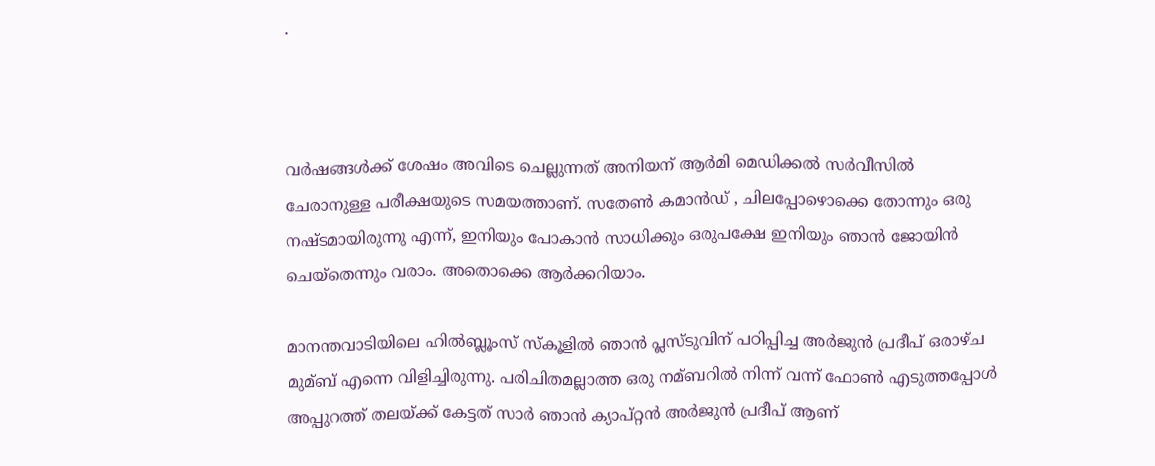.



വര്‍ഷങ്ങള്‍ക്ക് ശേഷം അവിടെ ചെല്ലുന്നത് അനിയന് ആര്‍മി മെഡിക്കല്‍ സര്‍വീസില്‍ ചേരാനുള്ള പരീക്ഷയുടെ സമയത്താണ്. സതേണ്‍ കമാന്‍ഡ് , ചിലപ്പോഴൊക്കെ തോന്നും ഒരു നഷ്ടമായിരുന്നു എന്ന്, ഇനിയും പോകാന്‍ സാധിക്കും ഒരുപക്ഷേ ഇനിയും ഞാന്‍ ജോയിന്‍ ചെയ്‌തെന്നും വരാം. അതൊക്കെ ആര്‍ക്കറിയാം.

മാനന്തവാടിയിലെ ഹില്‍ബ്ലൂംസ് സ്‌കൂളില്‍ ഞാന്‍ പ്ലസ്ടുവിന് പഠിപ്പിച്ച അര്‍ജുന്‍ പ്രദീപ് ഒരാഴ്ച മുമ്ബ് എന്നെ വിളിച്ചിരുന്നു. പരിചിതമല്ലാത്ത ഒരു നമ്ബറില്‍ നിന്ന് വന്ന് ഫോണ്‍ എടുത്തപ്പോള്‍ അപ്പുറത്ത് തലയ്ക്ക് കേട്ടത് സാര്‍ ഞാന്‍ ക്യാപ്റ്റന്‍ അര്‍ജുന്‍ പ്രദീപ് ആണ്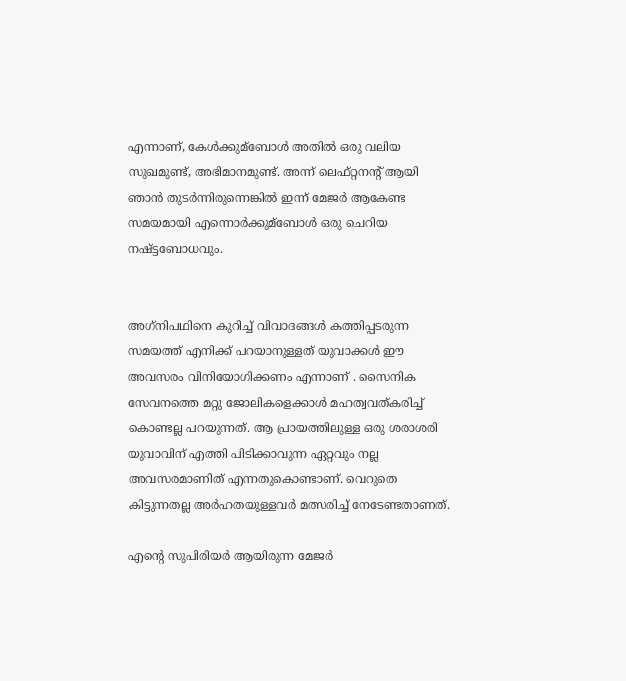എന്നാണ്, കേള്‍ക്കുമ്‌ബോള്‍ അതില്‍ ഒരു വലിയ സുഖമുണ്ട്, അഭിമാനമുണ്ട്. അന്ന് ലെഫ്റ്റനന്റ് ആയി ഞാന്‍ തുടര്‍ന്നിരുന്നെങ്കില്‍ ഇന്ന് മേജര്‍ ആകേണ്ട സമയമായി എന്നൊര്‍ക്കുമ്‌ബോള്‍ ഒരു ചെറിയ നഷ്ട്ടബോധവും.


അഗ്‌നിപഥിനെ കുറിച്ച് വിവാദങ്ങള്‍ കത്തിപ്പടരുന്ന സമയത്ത് എനിക്ക് പറയാനുള്ളത് യുവാക്കള്‍ ഈ അവസരം വിനിയോഗിക്കണം എന്നാണ് . സൈനിക സേവനത്തെ മറ്റു ജോലികളെക്കാള്‍ മഹത്വവത്കരിച്ച് കൊണ്ടല്ല പറയുന്നത്. ആ പ്രായത്തിലുള്ള ഒരു ശരാശരി യുവാവിന് എത്തി പിടിക്കാവുന്ന ഏറ്റവും നല്ല അവസരമാണിത് എന്നതുകൊണ്ടാണ്. വെറുതെ കിട്ടുന്നതല്ല അര്‍ഹതയുള്ളവര്‍ മത്സരിച്ച് നേടേണ്ടതാണത്.

എന്റെ സുപിരിയര്‍ ആയിരുന്ന മേജര്‍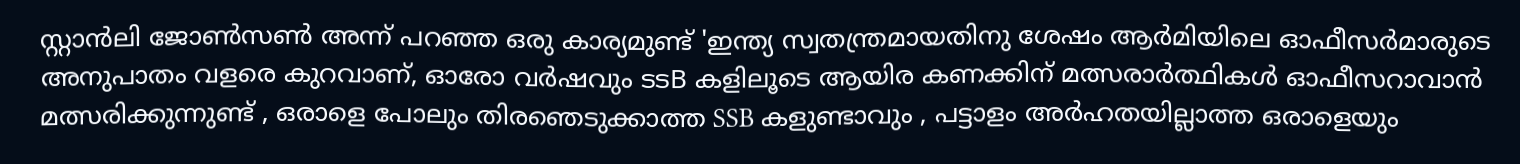സ്റ്റാന്‍ലി ജോണ്‍സണ്‍ അന്ന് പറഞ്ഞ ഒരു കാര്യമുണ്ട് 'ഇന്ത്യ സ്വതന്ത്രമായതിനു ശേഷം ആര്‍മിയിലെ ഓഫീസര്‍മാരുടെ അനുപാതം വളരെ കുറവാണ്, ഓരോ വര്‍ഷവും ടടB കളിലൂടെ ആയിര കണക്കിന് മത്സരാര്‍ത്ഥികള്‍ ഓഫീസറാവാന്‍ മത്സരിക്കുന്നുണ്ട് , ഒരാളെ പോലും തിരഞെടുക്കാത്ത SSB കളുണ്ടാവും , പട്ടാളം അര്‍ഹതയില്ലാത്ത ഒരാളെയും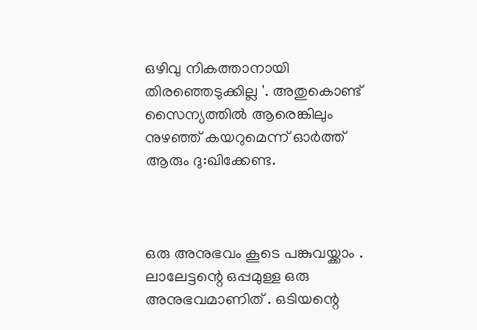ഒഴിവു നികത്താനായി തിരഞ്ഞെടുക്കില്ല '. അതുകൊണ്ട് സൈന്യത്തില്‍ ആരെങ്കിലും നുഴഞ്ഞ് കയറുമെന്ന് ഓര്‍ത്ത് ആരും ദു:ഖിക്കേണ്ട.



ഒരു അനുഭവം കൂടെ പങ്കുവയ്ക്കാം . ലാലേട്ടന്റെ ഒപ്പമുള്ള ഒരു അനുഭവമാണിത് . ഒടിയന്റെ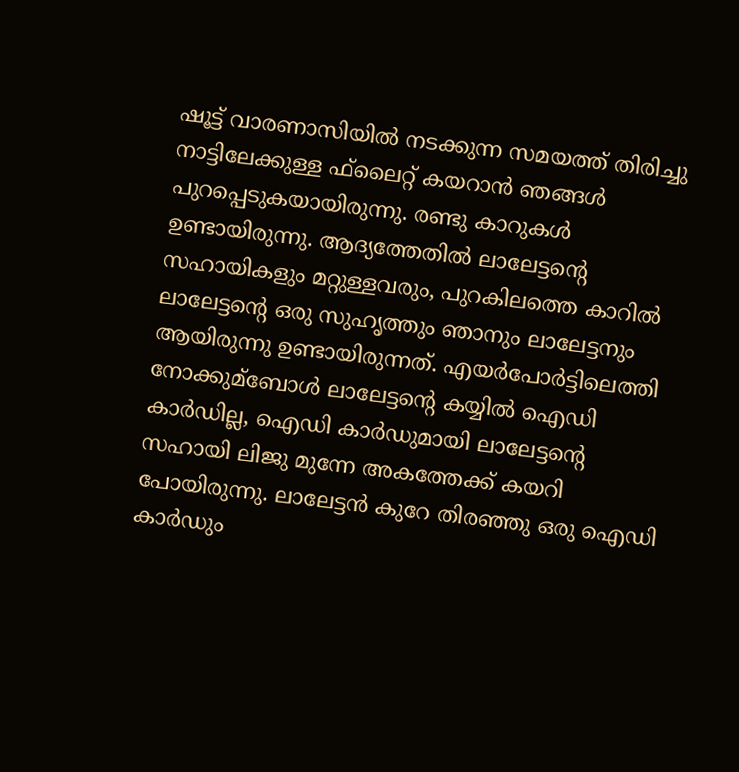ഷൂട്ട് വാരണാസിയില്‍ നടക്കുന്ന സമയത്ത് തിരിച്ചു നാട്ടിലേക്കുള്ള ഫ്‌ലൈറ്റ് കയറാന്‍ ഞങ്ങള്‍ പുറപ്പെടുകയായിരുന്നു. രണ്ടു കാറുകള്‍ ഉണ്ടായിരുന്നു. ആദ്യത്തേതില്‍ ലാലേട്ടന്റെ സഹായികളും മറ്റുള്ളവരും, പുറകിലത്തെ കാറില്‍ ലാലേട്ടന്റെ ഒരു സുഹൃത്തും ഞാനും ലാലേട്ടനും ആയിരുന്നു ഉണ്ടായിരുന്നത്. എയര്‍പോര്‍ട്ടിലെത്തി നോക്കുമ്‌ബോള്‍ ലാലേട്ടന്റെ കയ്യില്‍ ഐഡി കാര്‍ഡില്ല, ഐഡി കാര്‍ഡുമായി ലാലേട്ടന്റെ സഹായി ലിജു മുന്നേ അകത്തേക്ക് കയറി പോയിരുന്നു. ലാലേട്ടന്‍ കുറേ തിരഞ്ഞു ഒരു ഐഡി കാര്‍ഡും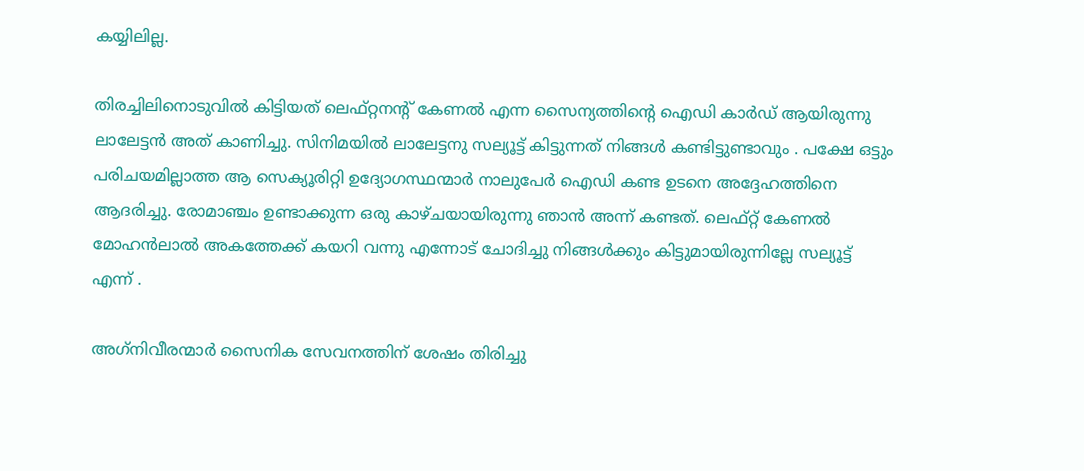കയ്യിലില്ല.

തിരച്ചിലിനൊടുവില്‍ കിട്ടിയത് ലെഫ്റ്റനന്റ് കേണല്‍ എന്ന സൈന്യത്തിന്റെ ഐഡി കാര്‍ഡ് ആയിരുന്നു ലാലേട്ടന്‍ അത് കാണിച്ചു. സിനിമയില്‍ ലാലേട്ടനു സല്യൂട്ട് കിട്ടുന്നത് നിങ്ങള്‍ കണ്ടിട്ടുണ്ടാവും . പക്ഷേ ഒട്ടും പരിചയമില്ലാത്ത ആ സെക്യൂരിറ്റി ഉദ്യോഗസ്ഥന്മാര്‍ നാലുപേര്‍ ഐഡി കണ്ട ഉടനെ അദ്ദേഹത്തിനെ ആദരിച്ചു. രോമാഞ്ചം ഉണ്ടാക്കുന്ന ഒരു കാഴ്ചയായിരുന്നു ഞാന്‍ അന്ന് കണ്ടത്. ലെഫ്റ്റ് കേണല്‍ മോഹന്‍ലാല്‍ അകത്തേക്ക് കയറി വന്നു എന്നോട് ചോദിച്ചു നിങ്ങള്‍ക്കും കിട്ടുമായിരുന്നില്ലേ സല്യൂട്ട് എന്ന് .

അഗ്‌നിവീരന്മാര്‍ സൈനിക സേവനത്തിന് ശേഷം തിരിച്ചു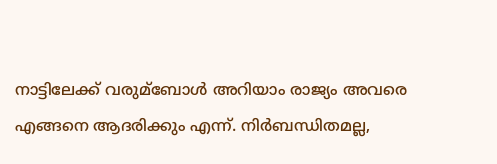നാട്ടിലേക്ക് വരുമ്‌ബോള്‍ അറിയാം രാജ്യം അവരെ എങ്ങനെ ആദരിക്കും എന്ന്. നിര്‍ബന്ധിതമല്ല,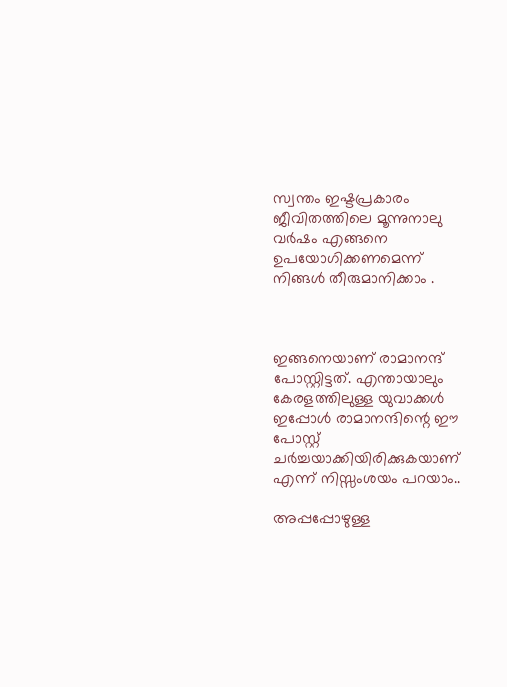സ്വന്തം ഇഷ്ടപ്രകാരം ജീവിതത്തിലെ മൂന്നുനാലു വര്‍ഷം എങ്ങനെ ഉപയോഗിക്കണമെന്ന് നിങ്ങള്‍ തീരുമാനിക്കാം .



ഇങ്ങനെയാണ് രാമാനന്ദ് പോസ്റ്റിട്ടത്. എന്തായാലും കേരളത്തിലുള്ള യുവാക്കള്‍ ഇപ്പോള്‍ രാമാനന്ദിന്റെ ഈ പോസ്റ്റ് ചര്‍ച്ചയാക്കിയിരിക്കുകയാണ് എന്ന് നിസ്സംശയം പറയാം..

അപ്പപ്പോഴുള്ള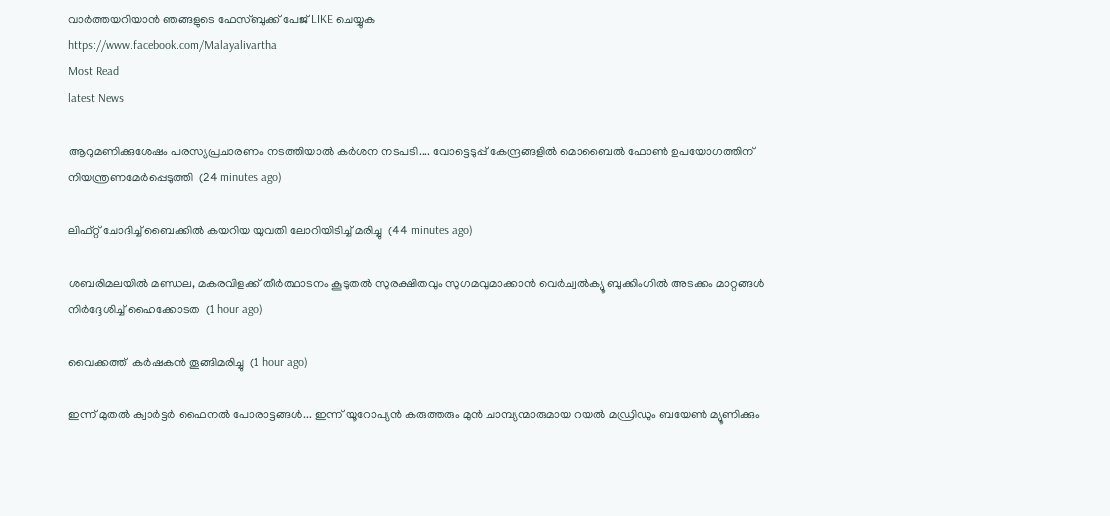വാര്‍ത്തയറിയാന്‍ ഞങ്ങളുടെ ഫേസ്‌ബുക്ക്‌ പേജ് LIKE ചെയ്യുക
https://www.facebook.com/Malayalivartha
Most Read
latest News

ആറുമണിക്കുശേഷം പരസ്യപ്രചാരണം നടത്തിയാൽ കർശന നടപടി.... വോട്ടെടുപ്പ് കേന്ദ്രങ്ങളിൽ മൊബൈൽ ഫോൺ ഉപയോഗത്തിന് നിയന്ത്രണമേർപ്പെടുത്തി  (24 minutes ago)

ലിഫ്റ്റ് ചോദിച്ച് ബൈക്കിൽ കയറിയ യുവതി ലോറിയിടിച്ച് മരിച്ചു  (44 minutes ago)

ശബരിമലയിൽ മണ്ഡല, മകരവിളക്ക് തീർത്ഥാടനം കൂടുതൽ സുരക്ഷിതവും സുഗമവുമാക്കാൻ വെർച്വൽക്യൂ ബുക്കിംഗിൽ അടക്കം മാറ്റങ്ങൾ നിർദ്ദേശിച്ച് ഹൈക്കോടത  (1 hour ago)

വൈക്കത്ത്  കർഷകൻ തൂങ്ങിമരിച്ചു  (1 hour ago)

ഇന്ന് മുതൽ ക്വാർട്ടർ ഫൈനൽ പോരാട്ടങ്ങൾ... ഇന്ന് യൂറോപ്യൻ കരുത്തരും മുൻ ചാമ്പ്യന്മാരുമായ റയൽ മഡ്രിഡും ബയേൺ മ്യൂണിക്കും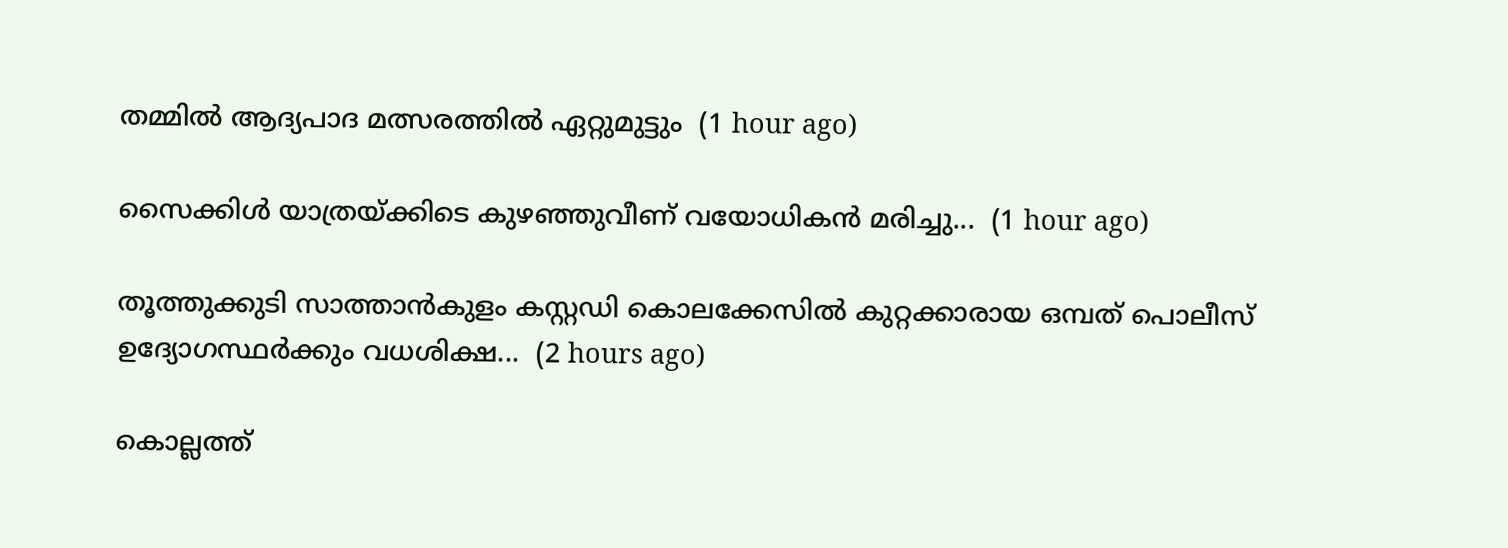തമ്മിൽ ആദ്യപാദ മത്സരത്തിൽ ഏറ്റുമുട്ടും  (1 hour ago)

സൈക്കിൾ യാത്രയ്ക്കിടെ കുഴഞ്ഞുവീണ് വയോധികൻ മരിച്ചു...  (1 hour ago)

തൂത്തുക്കുടി സാത്താന്‍കുളം കസ്റ്റഡി കൊലക്കേസിൽ കുറ്റക്കാരായ ഒമ്പത് പൊലീസ് ഉദ്യോഗസ്ഥര്‍ക്കും വധശിക്ഷ...  (2 hours ago)

കൊല്ലത്ത്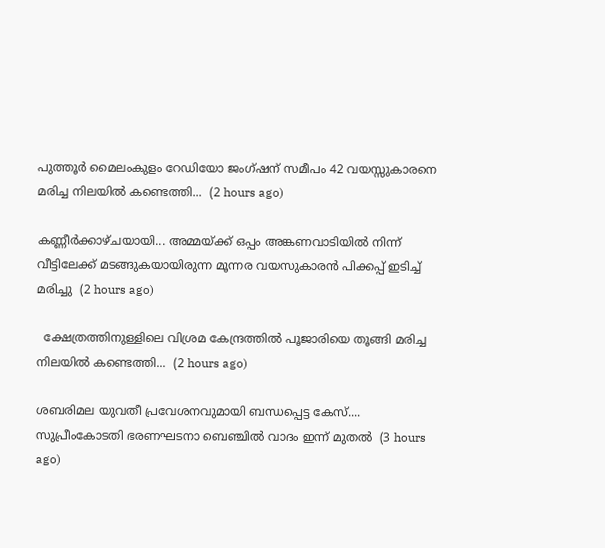പുത്തൂർ മൈലംകുളം റേഡിയോ ജംഗ്ഷന് സമീപം 42 വയസ്സുകാരനെ മരിച്ച നിലയിൽ കണ്ടെത്തി...  (2 hours ago)

കണ്ണീർക്കാഴ്ചയായി... അമ്മയ്ക്ക് ഒപ്പം അങ്കണവാടിയില്‍ നിന്ന് വീട്ടിലേക്ക് മടങ്ങുകയായിരുന്ന മൂന്നര വയസുകാരന്‍ പിക്കപ്പ് ഇടിച്ച് മരിച്ചു  (2 hours ago)

  ക്ഷേത്രത്തിനുള്ളിലെ വിശ്രമ കേന്ദ്രത്തിൽ പൂജാരിയെ തൂങ്ങി മരിച്ച നിലയിൽ കണ്ടെത്തി...  (2 hours ago)

ശബരിമല യുവതീ പ്രവേശനവുമായി ബന്ധപ്പെട്ട കേസ്.... സുപ്രീംകോടതി ഭരണഘടനാ ബെഞ്ചിൽ വാദം ഇന്ന് മുതൽ  (3 hours ago)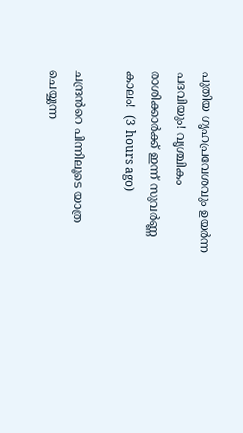പുതിയ ഗൃഹപ്രവേശവും ഉയർന്ന പദവിയും! വൃശ്ചികം രാശിക്കാർക്ക് ഇന്ന് സുവർണ്ണ കാലം!  (3 hours ago)

ചന്ദ്രൻറെ പിന്നിലൂടെ യാത്ര ചെയ്യുന്ന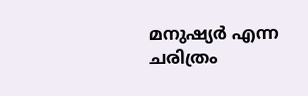മനുഷ്യർ എന്ന ചരിത്രം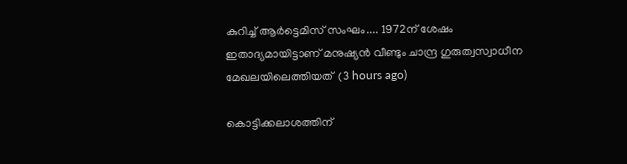കുറിച്ച് ആർട്ടെമിസ് സംഘം.... 1972ന് ശേഷം ഇതാദ്യമായിട്ടാണ് മനുഷ്യൻ വീണ്ടും ചാന്ദ്ര ഗുരുത്വസ്വാധീന മേഖലയിലെത്തിയത്  (3 hours ago)

കൊട്ടിക്കലാശത്തിന്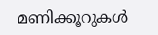മണിക്കൂറുകൾ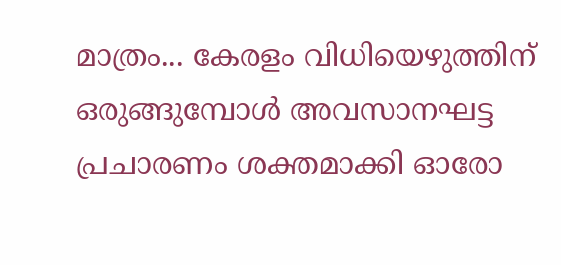മാത്രം... കേരളം വിധിയെഴുത്തിന് ഒരുങ്ങുമ്പോൾ അവസാനഘട്ട പ്രചാരണം ശക്തമാക്കി ഓരോ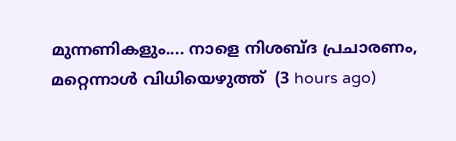മുന്നണികളും.... നാളെ നിശബ്ദ പ്രചാരണം, മറ്റെന്നാൾ വിധിയെ‌ഴുത്ത്  (3 hours ago)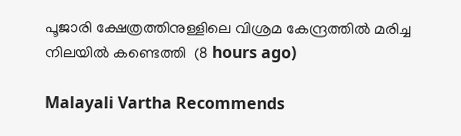പൂജാരി ക്ഷേത്രത്തിനുള്ളിലെ വിശ്രമ കേന്ദ്രത്തില്‍ മരിച്ച നിലയില്‍ കണ്ടെത്തി  (8 hours ago)

Malayali Vartha Recommends